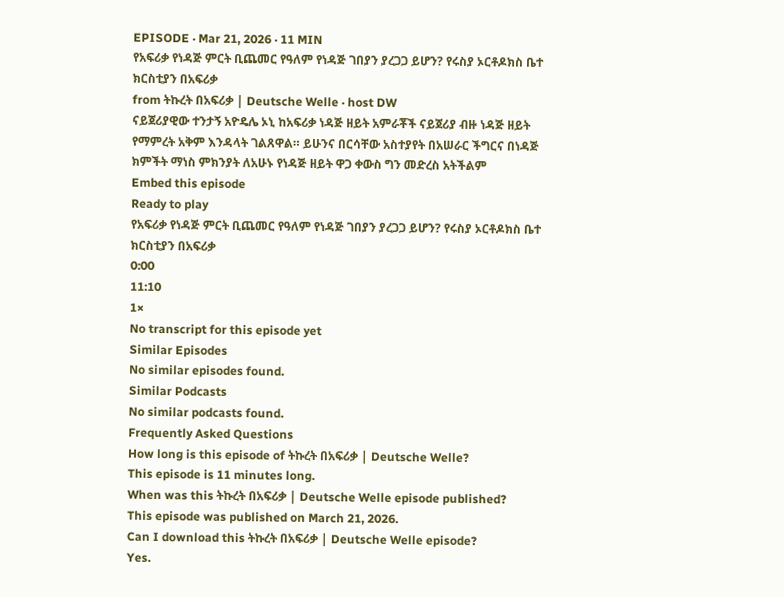EPISODE · Mar 21, 2026 · 11 MIN
የአፍሪቃ የነዳጅ ምርት ቢጨመር የዓለም የነዳጅ ገበያን ያረጋጋ ይሆን? የሩስያ ኦርቶዶክስ ቤተ ክርስቲያን በአፍሪቃ
from ትኩረት በአፍሪቃ | Deutsche Welle · host DW
ናይጀሪያዊው ተንታኝ አዮዴሌ ኦኒ ከአፍሪቃ ነዳጅ ዘይት አምራቾች ናይጀሪያ ብዙ ነዳጅ ዘይት የማምረት አቅም እንዳላት ገልጸዋል። ይሁንና በርሳቸው አስተያየት በአሠራር ችግርና በነዳጅ ክምችት ማነስ ምክንያት ለአሁኑ የነዳጅ ዘይት ዋጋ ቀውስ ግን መድረስ አትችልም
Embed this episode
Ready to play
የአፍሪቃ የነዳጅ ምርት ቢጨመር የዓለም የነዳጅ ገበያን ያረጋጋ ይሆን? የሩስያ ኦርቶዶክስ ቤተ ክርስቲያን በአፍሪቃ
0:00
11:10
1×
No transcript for this episode yet
Similar Episodes
No similar episodes found.
Similar Podcasts
No similar podcasts found.
Frequently Asked Questions
How long is this episode of ትኩረት በአፍሪቃ | Deutsche Welle?
This episode is 11 minutes long.
When was this ትኩረት በአፍሪቃ | Deutsche Welle episode published?
This episode was published on March 21, 2026.
Can I download this ትኩረት በአፍሪቃ | Deutsche Welle episode?
Yes.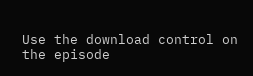Use the download control on the episode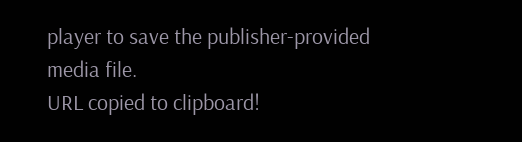player to save the publisher-provided media file.
URL copied to clipboard!